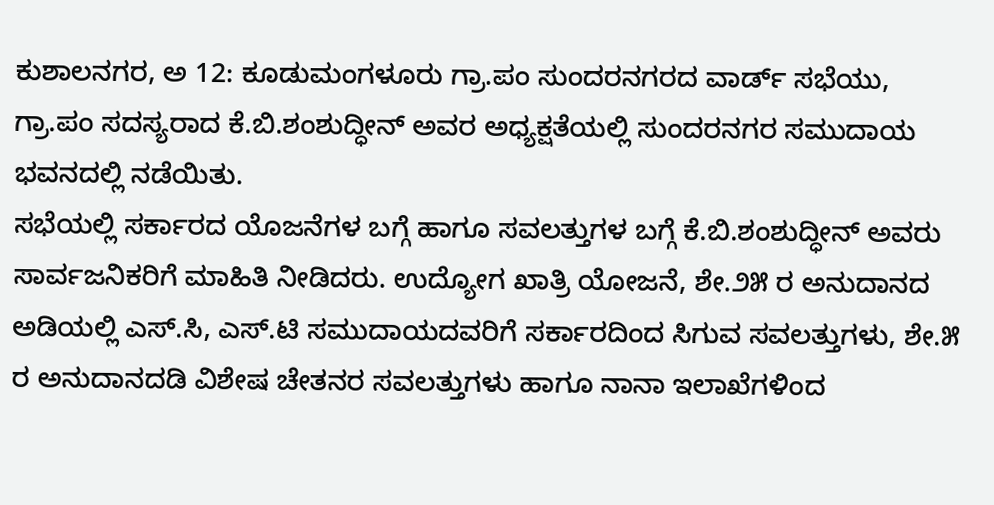ಕುಶಾಲನಗರ, ಅ 12: ಕೂಡುಮಂಗಳೂರು ಗ್ರಾ.ಪಂ ಸುಂದರನಗರದ ವಾರ್ಡ್ ಸಭೆಯು, ಗ್ರಾ.ಪಂ ಸದಸ್ಯರಾದ ಕೆ.ಬಿ.ಶಂಶುದ್ಧೀನ್ ಅವರ ಅಧ್ಯಕ್ಷತೆಯಲ್ಲಿ ಸುಂದರನಗರ ಸಮುದಾಯ ಭವನದಲ್ಲಿ ನಡೆಯಿತು.
ಸಭೆಯಲ್ಲಿ ಸರ್ಕಾರದ ಯೊಜನೆಗಳ ಬಗ್ಗೆ ಹಾಗೂ ಸವಲತ್ತುಗಳ ಬಗ್ಗೆ ಕೆ.ಬಿ.ಶಂಶುದ್ಧೀನ್ ಅವರು ಸಾರ್ವಜನಿಕರಿಗೆ ಮಾಹಿತಿ ನೀಡಿದರು. ಉದ್ಯೋಗ ಖಾತ್ರಿ ಯೋಜನೆ, ಶೇ.೨೫ ರ ಅನುದಾನದ ಅಡಿಯಲ್ಲಿ ಎಸ್.ಸಿ, ಎಸ್.ಟಿ ಸಮುದಾಯದವರಿಗೆ ಸರ್ಕಾರದಿಂದ ಸಿಗುವ ಸವಲತ್ತುಗಳು, ಶೇ.೫ ರ ಅನುದಾನದಡಿ ವಿಶೇಷ ಚೇತನರ ಸವಲತ್ತುಗಳು ಹಾಗೂ ನಾನಾ ಇಲಾಖೆಗಳಿಂದ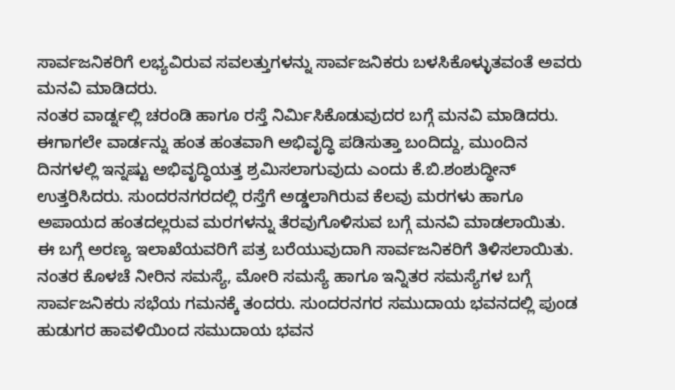ಸಾರ್ವಜನಿಕರಿಗೆ ಲಭ್ಯವಿರುವ ಸವಲತ್ತುಗಳನ್ನು ಸಾರ್ವಜನಿಕರು ಬಳಸಿಕೊಳ್ಳುತವಂತೆ ಅವರು ಮನವಿ ಮಾಡಿದರು.
ನಂತರ ವಾರ್ಡ್ನಲ್ಲಿ ಚರಂಡಿ ಹಾಗೂ ರಸ್ತೆ ನಿರ್ಮಿಸಿಕೊಡುವುದರ ಬಗ್ಗೆ ಮನವಿ ಮಾಡಿದರು. ಈಗಾಗಲೇ ವಾರ್ಡನ್ನು ಹಂತ ಹಂತವಾಗಿ ಅಭಿವೃದ್ಧಿ ಪಡಿಸುತ್ತಾ ಬಂದಿದ್ದು, ಮುಂದಿನ ದಿನಗಳಲ್ಲಿ ಇನ್ನಷ್ಟು ಅಭಿವೃದ್ಧಿಯತ್ತ ಶ್ರಮಿಸಲಾಗುವುದು ಎಂದು ಕೆ.ಬಿ.ಶಂಶುದ್ಧೀನ್ ಉತ್ತರಿಸಿದರು. ಸುಂದರನಗರದಲ್ಲಿ ರಸ್ತೆಗೆ ಅಡ್ಡಲಾಗಿರುವ ಕೆಲವು ಮರಗಳು ಹಾಗೂ ಅಪಾಯದ ಹಂತದಲ್ಲರುವ ಮರಗಳನ್ನು ತೆರವುಗೊಳಿಸುವ ಬಗ್ಗೆ ಮನವಿ ಮಾಡಲಾಯಿತು. ಈ ಬಗ್ಗೆ ಅರಣ್ಯ ಇಲಾಖೆಯವರಿಗೆ ಪತ್ರ ಬರೆಯುವುದಾಗಿ ಸಾರ್ವಜನಿಕರಿಗೆ ತಿಳಿಸಲಾಯಿತು.
ನಂತರ ಕೊಳಚೆ ನೀರಿನ ಸಮಸ್ಯೆ, ಮೋರಿ ಸಮಸ್ಯೆ ಹಾಗೂ ಇನ್ನಿತರ ಸಮಸ್ಯೆಗಳ ಬಗ್ಗೆ ಸಾರ್ವಜನಿಕರು ಸಭೆಯ ಗಮನಕ್ಕೆ ತಂದರು. ಸುಂದರನಗರ ಸಮುದಾಯ ಭವನದಲ್ಲಿ ಪುಂಡ ಹುಡುಗರ ಹಾವಳಿಯಿಂದ ಸಮುದಾಯ ಭವನ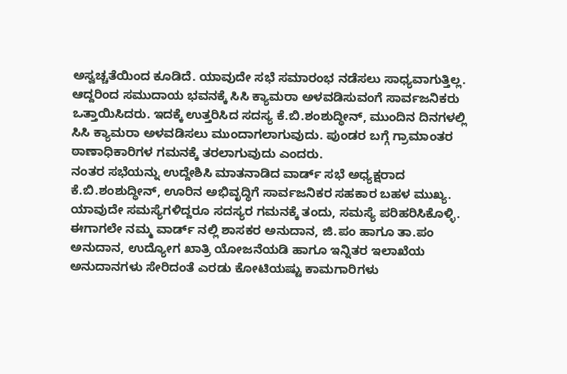ಅಸ್ವಚ್ಚತೆಯಿಂದ ಕೂಡಿದೆ. ಯಾವುದೇ ಸಭೆ ಸಮಾರಂಭ ನಡೆಸಲು ಸಾಧ್ಯವಾಗುತ್ತಿಲ್ಲ. ಆದ್ದರಿಂದ ಸಮುದಾಯ ಭವನಕ್ಕೆ ಸಿಸಿ ಕ್ಯಾಮರಾ ಅಳವಡಿಸುವಂಗೆ ಸಾರ್ವಜನಿಕರು ಒತ್ತಾಯಿಸಿದರು. ಇದಕ್ಕೆ ಉತ್ತರಿಸಿದ ಸದಸ್ಯ ಕೆ.ಬಿ.ಶಂಶುದ್ಧೀನ್, ಮುಂದಿನ ದಿನಗಳಲ್ಲಿ ಸಿಸಿ ಕ್ಯಾಮರಾ ಅಳವಡಿಸಲು ಮುಂದಾಗಲಾಗುವುದು. ಪುಂಡರ ಬಗ್ಗೆ ಗ್ರಾಮಾಂತರ ಠಾಣಾಧಿಕಾರಿಗಳ ಗಮನಕ್ಕೆ ತರಲಾಗುವುದು ಎಂದರು.
ನಂತರ ಸಭೆಯನ್ನು ಉದ್ದೇಶಿಸಿ ಮಾತನಾಡಿದ ವಾರ್ಡ್ ಸಭೆ ಅಧ್ಯಕ್ಷರಾದ ಕೆ.ಬಿ.ಶಂಶುದ್ಧೀನ್, ಊರಿನ ಅಭಿವೃದ್ಧಿಗೆ ಸಾರ್ವಜನಿಕರ ಸಹಕಾರ ಬಹಳ ಮುಖ್ಯ. ಯಾವುದೇ ಸಮಸ್ಯೆಗಳಿದ್ದರೂ ಸದಸ್ಯರ ಗಮನಕ್ಕೆ ತಂದು, ಸಮಸ್ಯೆ ಪರಿಹರಿಸಿಕೊಳ್ಳಿ. ಈಗಾಗಲೇ ನಮ್ಮ ವಾರ್ಡ್ ನಲ್ಲಿ ಶಾಸಕರ ಅನುದಾನ, ಜಿ.ಪಂ ಹಾಗೂ ತಾ.ಪಂ ಅನುದಾನ, ಉದ್ಯೋಗ ಖಾತ್ರಿ ಯೋಜನೆಯಡಿ ಹಾಗೂ ಇನ್ನಿತರ ಇಲಾಖೆಯ ಅನುದಾನಗಳು ಸೇರಿದಂತೆ ಎರಡು ಕೋಟಿಯಷ್ಟು ಕಾಮಗಾರಿಗಳು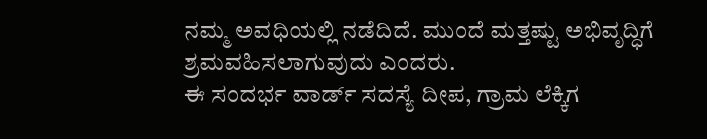ನಮ್ಮ ಅವಧಿಯಲ್ಲಿ ನಡೆದಿದೆ. ಮುಂದೆ ಮತ್ತಷ್ಟು ಅಭಿವೃದ್ಧಿಗೆ ಶ್ರಮವಹಿಸಲಾಗುವುದು ಎಂದರು.
ಈ ಸಂದರ್ಭ ವಾರ್ಡ್ ಸದಸ್ಯೆ ದೀಪ, ಗ್ರಾಮ ಲೆಕ್ಕಿಗ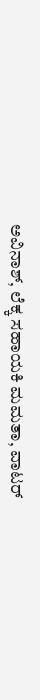ಅವಿನಾಶ್, ಲೆಕ್ಕ ಸಹಾಯಕಿ ಮಮತಾ, ವಾಟರ್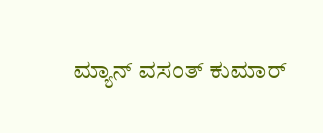ಮ್ಯಾನ್ ವಸಂತ್ ಕುಮಾರ್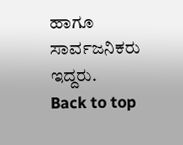ಹಾಗೂ ಸಾರ್ವಜನಿಕರು ಇದ್ದರು.
Back to top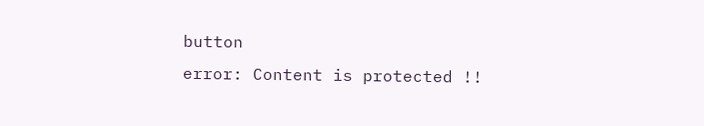button
error: Content is protected !!